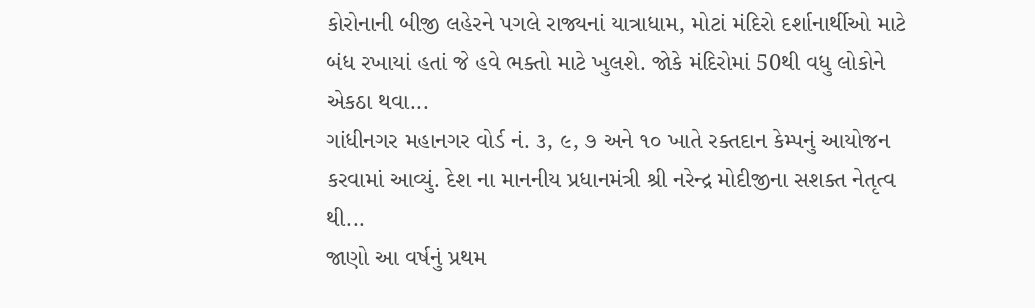કોરોનાની બીજી લહેરને પગલે રાજ્યનાં યાત્રાધામ, મોટાં મંદિરો દર્શાનાર્થીઓ માટે બંધ રખાયાં હતાં જે હવે ભક્તો માટે ખુલશે. જોકે મંદિરોમાં 50થી વધુ લોકોને એકઠા થવા...
ગાંધીનગર મહાનગર વોર્ડ નં. ૩, ૯, ૭ અને ૧૦ ખાતે રક્તદાન કેમ્પનું આયોજન કરવામાં આવ્યું. દેશ ના માનનીય પ્રધાનમંત્રી શ્રી નરેન્દ્ર મોદીજીના સશક્ત નેતૃત્વ થી...
જાણો આ વર્ષનું પ્રથમ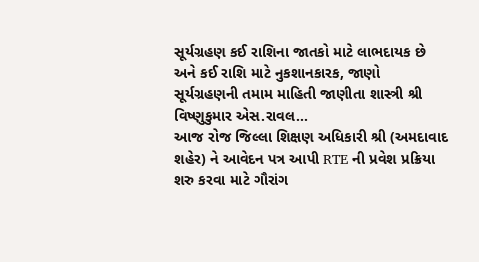સૂર્યગ્રહણ કઈ રાશિના જાતકો માટે લાભદાયક છે અને કઈ રાશિ માટે નુકશાનકારક, જાણો સૂર્યગ્રહણની તમામ માહિતી જાણીતા શાસ્ત્રી શ્રી વિષ્ણુકુમાર એસ.રાવલ...
આજ રોજ જિલ્લા શિક્ષણ અધિકારી શ્રી (અમદાવાદ શહેર) ને આવેદન પત્ર આપી RTE ની પ્રવેશ પ્રક્રિયા શરુ કરવા માટે ગૌરાંગ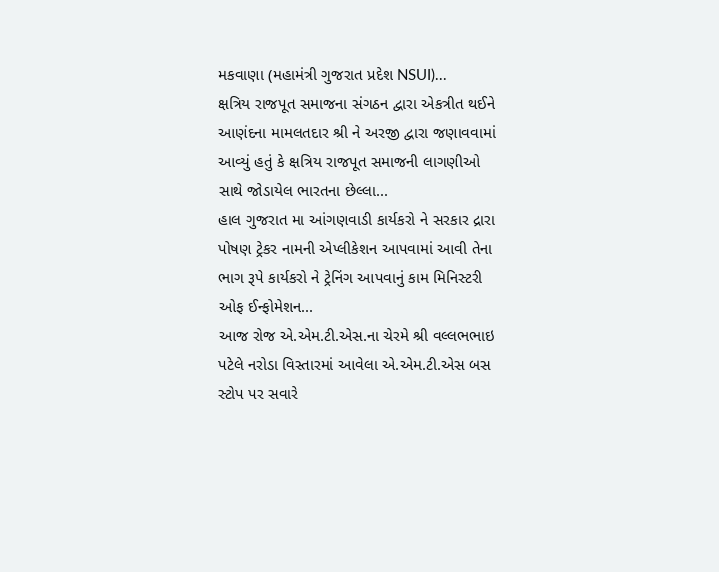મકવાણા (મહામંત્રી ગુજરાત પ્રદેશ NSUI)...
ક્ષત્રિય રાજપૂત સમાજના સંગઠન દ્વારા એકત્રીત થઈને આણંદના મામલતદાર શ્રી ને અરજી દ્વારા જણાવવામાં આવ્યું હતું કે ક્ષત્રિય રાજપૂત સમાજની લાગણીઓ સાથે જોડાયેલ ભારતના છેલ્લા...
હાલ ગુજરાત મા આંગણવાડી કાર્યકરો ને સરકાર દ્રારા પોષણ ટ્રેકર નામની એપ્લીકેશન આપવામાં આવી તેના ભાગ રૂપે કાર્યકરો ને ટ્રેનિંગ આપવાનું કામ મિનિસ્ટરી ઓફ ઈન્ફોમેશન...
આજ રોજ એ.એમ.ટી.એસ.ના ચેરમે શ્રી વલ્લભભાઇ પટેલે નરોડા વિસ્તારમાં આવેલા એ.એમ.ટી.એસ બસ સ્ટોપ પર સવારે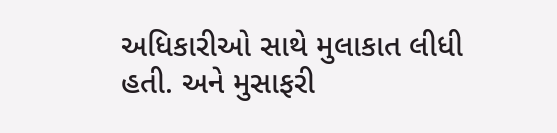અધિકારીઓ સાથે મુલાકાત લીધી હતી. અને મુસાફરી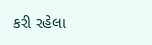કરી રહેલા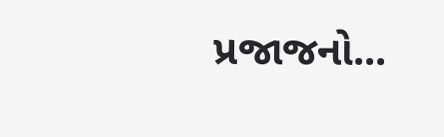પ્રજાજનો...